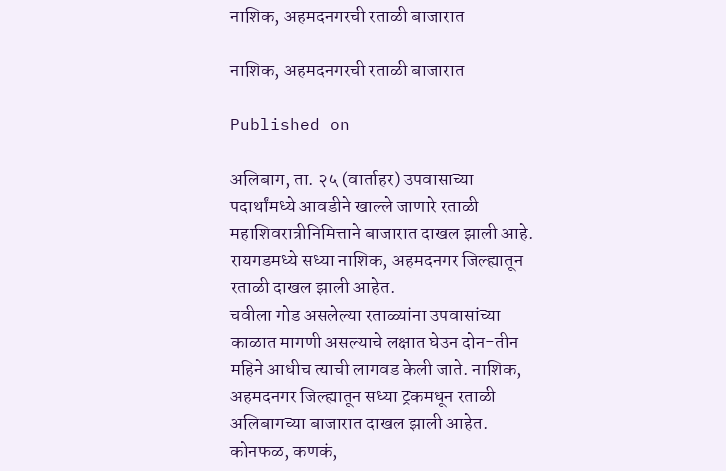नाशिक, अहमदनगरची रताळी बाजारात

नाशिक, अहमदनगरची रताळी बाजारात

Published on

अलिबाग, ता. २५ (वार्ताहर) उपवासाच्या पदार्थांमध्ये आवडीने खाल्ले जाणारे रताळी महाशिवरात्रीनिमित्ताने बाजारात दाखल झाली आहे. रायगडमध्ये सध्या नाशिक, अहमदनगर जिल्ह्यातून रताळी दाखल झाली आहेत.
चवीला गोड असलेल्या रताळ्यांना उपवासांच्या काळात मागणी असल्‍याचे लक्षात घेउन दोन-तीन महिने आधीच त्‍याची लागवड केली जाते. नाशिक, अहमदनगर जिल्ह्यातून सध्या ट्रकमधून रताळी अलिबागच्या बाजारात दाखल झाली आहेत.
कोनफळ, कणकं,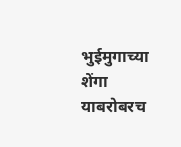भुईमुगाच्या शेंगा याबरोबरच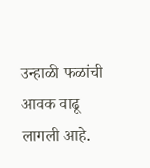उन्हाळी फळांची आवक वाढू लागली आहे.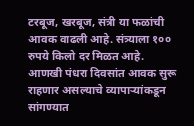टरबूज, खरबूज, संत्री या फळांची आवक वाढली आहे. संत्र्याला १०० रुपये किलो दर मिळत आहे. आणखी पंधरा दिवसांत आवक सुरू राहणार असल्‍याचे व्यापाऱ्यांकडून सांगण्यात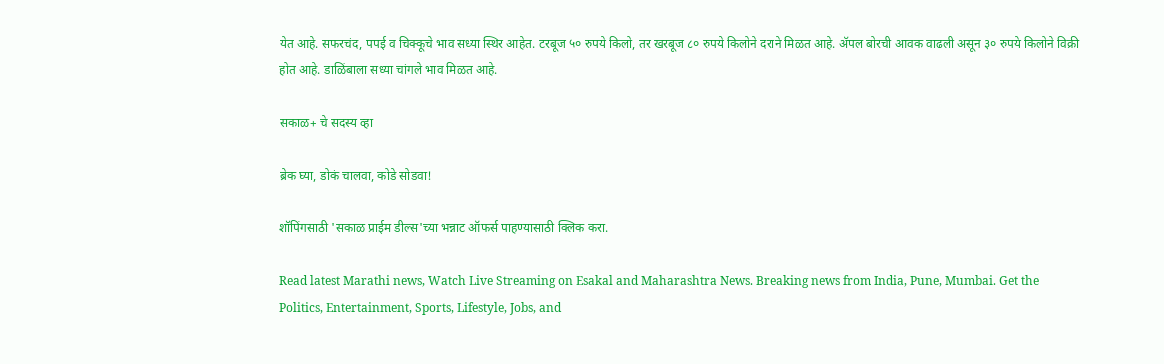येत आहे. सफरचंद, पपई व चिक्कूचे भाव सध्या स्थिर आहेत. टरबूज ५० रुपये किलो, तर खरबूज ८० रुपये किलोने दराने मिळत आहे. ॲपल बोरची आवक वाढली असून ३० रुपये किलोने विक्री होत आहे. डाळिंबाला सध्या चांगले भाव मिळत आहे.

सकाळ+ चे सदस्य व्हा

ब्रेक घ्या, डोकं चालवा, कोडे सोडवा!

शॉपिंगसाठी 'सकाळ प्राईम डील्स'च्या भन्नाट ऑफर्स पाहण्यासाठी क्लिक करा.

Read latest Marathi news, Watch Live Streaming on Esakal and Maharashtra News. Breaking news from India, Pune, Mumbai. Get the Politics, Entertainment, Sports, Lifestyle, Jobs, and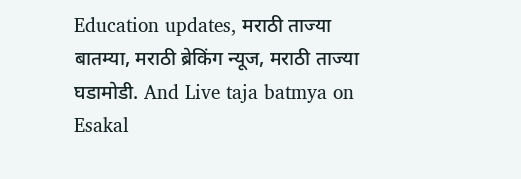Education updates, मराठी ताज्या बातम्या, मराठी ब्रेकिंग न्यूज, मराठी ताज्या घडामोडी. And Live taja batmya on Esakal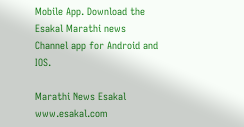Mobile App. Download the Esakal Marathi news Channel app for Android and IOS.

Marathi News Esakal
www.esakal.com